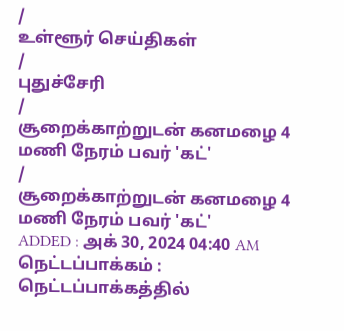/
உள்ளூர் செய்திகள்
/
புதுச்சேரி
/
சூறைக்காற்றுடன் கனமழை 4 மணி நேரம் பவர் 'கட்'
/
சூறைக்காற்றுடன் கனமழை 4 மணி நேரம் பவர் 'கட்'
ADDED : அக் 30, 2024 04:40 AM
நெட்டப்பாக்கம் : நெட்டப்பாக்கத்தில்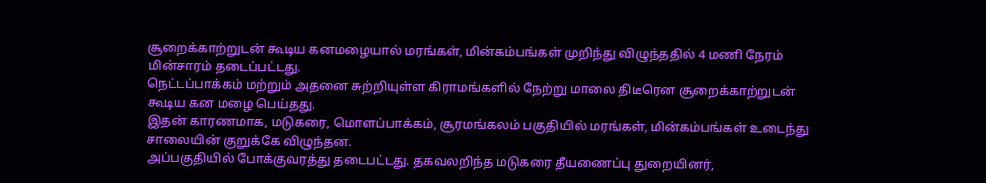சூறைக்காற்றுடன் கூடிய கனமழையால் மரங்கள், மின்கம்பங்கள் முறிந்து விழுந்ததில் 4 மணி நேரம் மின்சாரம் தடைப்பட்டது.
நெட்டப்பாக்கம் மற்றும் அதனை சுற்றியுள்ள கிராமங்களில் நேற்று மாலை திடீரென சூறைக்காற்றுடன் கூடிய கன மழை பெய்தது.
இதன் காரணமாக, மடுகரை, மொளப்பாக்கம், சூரமங்கலம் பகுதியில் மரங்கள், மின்கம்பங்கள் உடைந்து சாலையின் குறுக்கே விழுந்தன.
அப்பகுதியில் போக்குவரத்து தடைபட்டது. தகவலறிந்த மடுகரை தீயணைப்பு துறையினர்,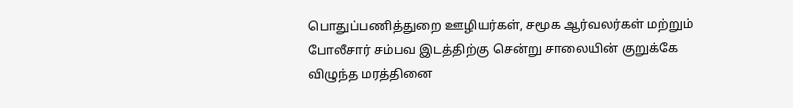பொதுப்பணித்துறை ஊழியர்கள், சமூக ஆர்வலர்கள் மற்றும் போலீசார் சம்பவ இடத்திற்கு சென்று சாலையின் குறுக்கே விழுந்த மரத்தினை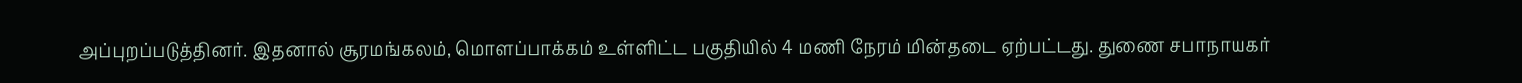அப்புறப்படுத்தினர். இதனால் சூரமங்கலம், மொளப்பாக்கம் உள்ளிட்ட பகுதியில் 4 மணி நேரம் மின்தடை ஏற்பட்டது. துணை சபாநாயகர்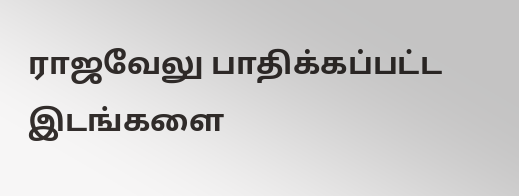ராஜவேலு பாதிக்கப்பட்ட இடங்களை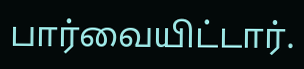பார்வையிட்டார்.